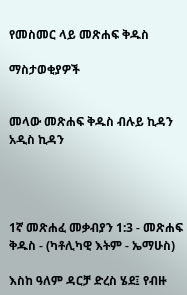የመስመር ላይ መጽሐፍ ቅዱስ

ማስታወቂያዎች


መላው መጽሐፍ ቅዱስ ብሉይ ኪዳን አዲስ ኪዳን




1ኛ መጽሐፈ መቃብያን 1:3 - መጽሐፍ ቅዱስ - (ካቶሊካዊ እትም - ኤማሁስ)

እስከ ዓለም ዳርቻ ድረስ ሄደ፤ የብዙ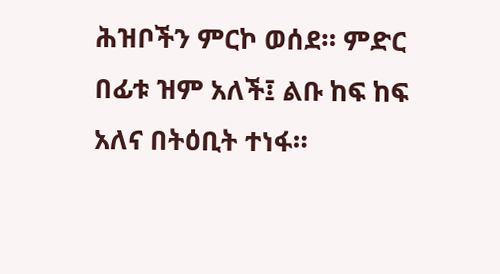ሕዝቦችን ምርኮ ወሰደ። ምድር በፊቱ ዝም አለች፤ ልቡ ከፍ ከፍ አለና በትዕቢት ተነፋ።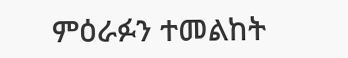ምዕራፉን ተመልከት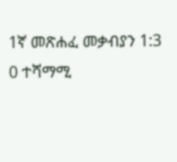1ኛ መጽሐፈ መቃብያን 1:3
0 ተሻማሚ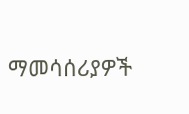ማመሳሰሪያዎች